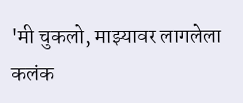'मी चुकलो, माझ्यावर लागलेला कलंक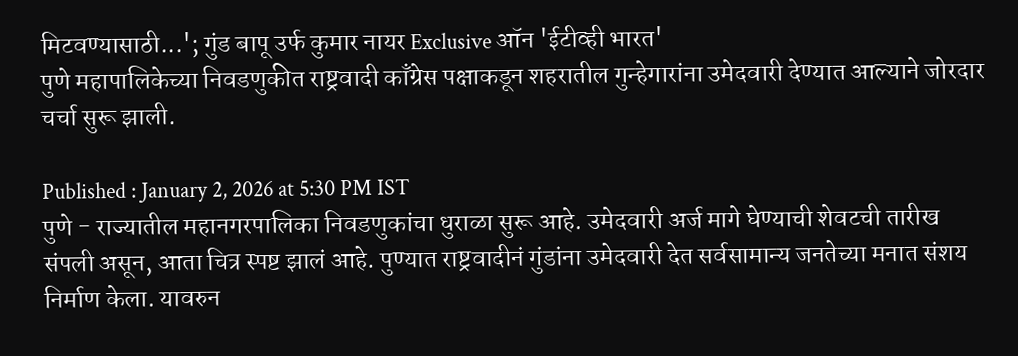मिटवण्यासाठी...'; गुंड बापू उर्फ कुमार नायर Exclusive ऑन 'ईटीव्ही भारत'
पुणे महापालिकेच्या निवडणुकीत राष्ट्रवादी काँग्रेस पक्षाकडून शहरातील गुन्हेगारांना उमेदवारी देण्यात आल्याने जोरदार चर्चा सुरू झाली.

Published : January 2, 2026 at 5:30 PM IST
पुणे - राज्यातील महानगरपालिका निवडणुकांचा धुराळा सुरू आहे. उमेदवारी अर्ज मागे घेण्याची शेवटची तारीख संपली असून, आता चित्र स्पष्ट झालं आहे. पुण्यात राष्ट्रवादीनं गुंडांना उमेदवारी देत सर्वसामान्य जनतेच्या मनात संशय निर्माण केला. यावरुन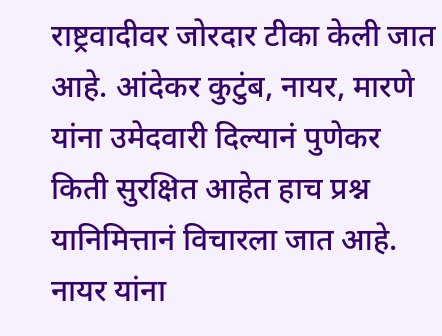राष्ट्रवादीवर जोरदार टीका केली जात आहे. आंदेकर कुटुंब, नायर, मारणे यांना उमेदवारी दिल्यानं पुणेकर किती सुरक्षित आहेत हाच प्रश्न यानिमित्तानं विचारला जात आहे.
नायर यांना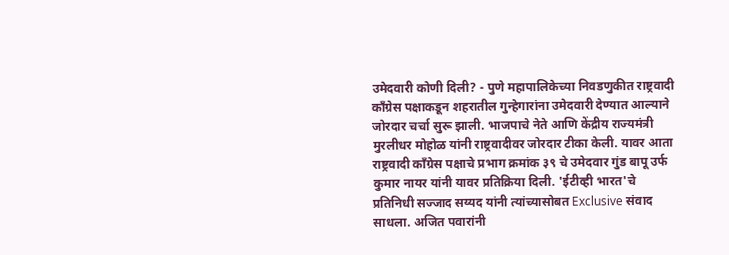उमेदवारी कोणी दिली? - पुणे महापालिकेच्या निवडणुकीत राष्ट्रवादी काँग्रेस पक्षाकडून शहरातील गुन्हेगारांना उमेदवारी देण्यात आल्याने जोरदार चर्चा सुरू झाली. भाजपाचे नेते आणि केंद्रीय राज्यमंत्री मुरलीधर मोहोळ यांनी राष्ट्रवादीवर जोरदार टीका केली. यावर आता राष्ट्रवादी काँग्रेस पक्षाचे प्रभाग क्रमांक ३९ चे उमेदवार गुंड बापू उर्फ कुमार नायर यांनी यावर प्रतिक्रिया दिली. 'ईटीव्ही भारत'चे प्रतिनिधी सज्जाद सय्यद यांनी त्यांच्यासोबत Exclusive संवाद साधला. अजित पवारांनी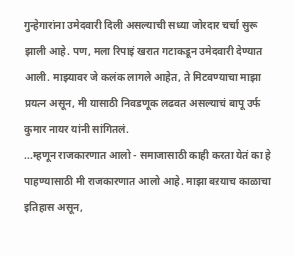गुन्हेगारांना उमेदवारी दिली असल्याची सध्या जोरदार चर्चा सुरू झाली आहे. पण, मला रिपाइं खरात गटाकडून उमेदवारी देण्यात आली. माझ्यावर जे कलंक लागले आहेत, ते मिटवण्याचा माझा प्रयत्न असून, मी यासाठी निवडणूक लढवत असल्याचं बापू उर्फ कुमार नायर यांनी सांगितलं.
...म्हणून राजकारणात आलो - समाजासाठी काही करता येतं का हे पाहण्यासाठी मी राजकारणात आलो आहे. माझा बऱयाच काळाचा इतिहास असून,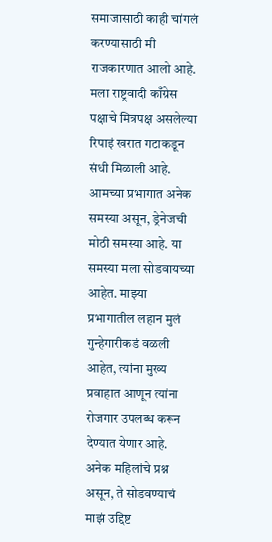समाजासाठी काही चांगलं करण्यासाठी मी राजकारणात आलो आहे. मला राष्ट्रवादी काँग्रेस पक्षाचे मित्रपक्ष असलेल्या रिपाइं खरात गटाकडून संधी मिळाली आहे. आमच्या प्रभागात अनेक समस्या असून, ड्रेनेजची मोठी समस्या आहे. या समस्या मला सोडवायच्या आहेत. माझ्या प्रभागातील लहान मुलं गुन्हेगारीकडं वळली आहेत, त्यांना मुख्य प्रवाहात आणून त्यांना रोजगार उपलब्ध करून देण्यात येणार आहे. अनेक महिलांचे प्रश्न असून, ते सोडवण्याचं माझं उद्दिष्ट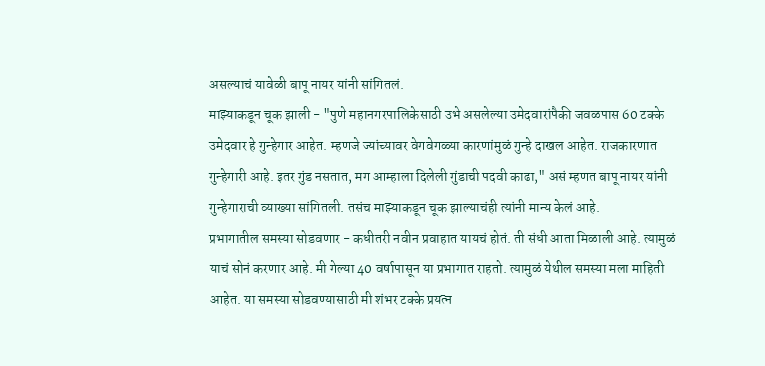असल्याचं यावेळी बापू नायर यांनी सांगितलं.
माझ्याकडून चूक झाली - "पुणे महानगरपालिकेसाठी उभे असलेल्या उमेदवारांपैकी जवळपास 60 टक्के उमेदवार हे गुन्हेगार आहेत. म्हणजे ज्यांच्यावर वेगवेगळ्या कारणांमुळं गुन्हे दाखल आहेत. राजकारणात गुन्हेगारी आहे. इतर गुंड नसतात, मग आम्हाला दिलेली गुंडाची पदवी काढा," असं म्हणत बापू नायर यांनी गुन्हेगाराची व्याख्या सांगितली. तसंच माझ्याकडून चूक झाल्याचंही त्यांनी मान्य केलं आहे.
प्रभागातील समस्या सोडवणार - कधीतरी नवीन प्रवाहात यायचं होतं. ती संधी आता मिळाली आहे. त्यामुळं याचं सोनं करणार आहे. मी गेल्या 40 वर्षापासून या प्रभागात राहतो. त्यामुळं येथील समस्या मला माहिती आहेत. या समस्या सोडवण्यासाठी मी शंभर टक्के प्रयत्न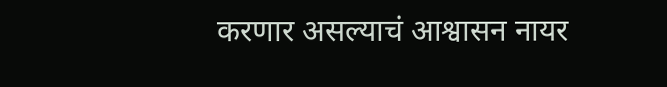करणार असल्याचं आश्वासन नायर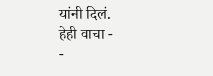यांनी दिलं.
हेही वाचा -
-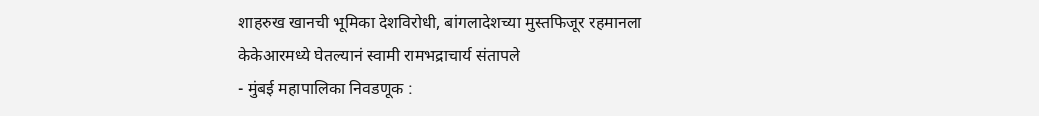शाहरुख खानची भूमिका देशविरोधी, बांगलादेशच्या मुस्तफिजूर रहमानला केकेआरमध्ये घेतल्यानं स्वामी रामभद्राचार्य संतापले
- मुंबई महापालिका निवडणूक :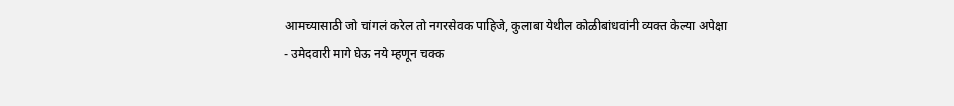आमच्यासाठी जो चांगलं करेल तो नगरसेवक पाहिजे, कुलाबा येथील कोळीबांधवांनी व्यक्त केल्या अपेक्षा
- उमेदवारी मागे घेऊ नये म्हणून चक्क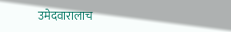उमेदवारालाच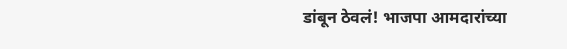डांबून ठेवलं! भाजपा आमदारांच्या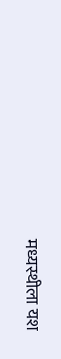मध्यस्थीला यश